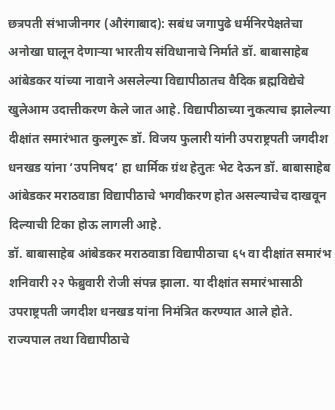छत्रपती संभाजीनगर (औरंगाबाद): सबंध जगापुढे धर्मनिरपेक्षतेचा अनोखा घालून देणाऱ्या भारतीय संविधानाचे निर्माते डॉ. बाबासाहेब आंबेडकर यांच्या नावाने असलेल्या विद्यापीठातच वैदिक ब्रह्मविद्येचे खुलेआम उदात्तीकरण केले जात आहे. विद्यापीठाच्या नुकत्याच झालेल्या दीक्षांत समारंभात कुलगुरू डॉ. विजय फुलारी यांनी उपराष्ट्रपती जगदीश धनखड यांना ‘उपनिषद’ हा धार्मिक ग्रंथ हेतुतः भेट देऊन डॉ. बाबासाहेब आंबेडकर मराठवाडा विद्यापीठाचे भगवीकरण होत असल्याचेच दाखवून दिल्याची टिका होऊ लागली आहे.
डॉ. बाबासाहेब आंबेडकर मराठवाडा विद्यापीठाचा ६५ वा दीक्षांत समारंभ शनिवारी २२ फेब्रुवारी रोजी संपन्न झाला. या दीक्षांत समारंभासाठी उपराष्ट्रपती जगदीश धनखड यांना निमंत्रित करण्यात आले होते. राज्यपाल तथा विद्यापीठाचे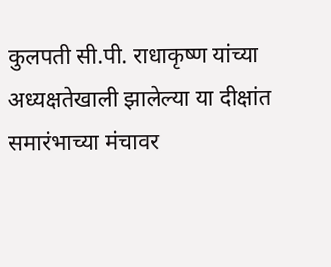कुलपती सी.पी. राधाकृष्ण यांच्या अध्यक्षतेखाली झालेल्या या दीक्षांत समारंभाच्या मंचावर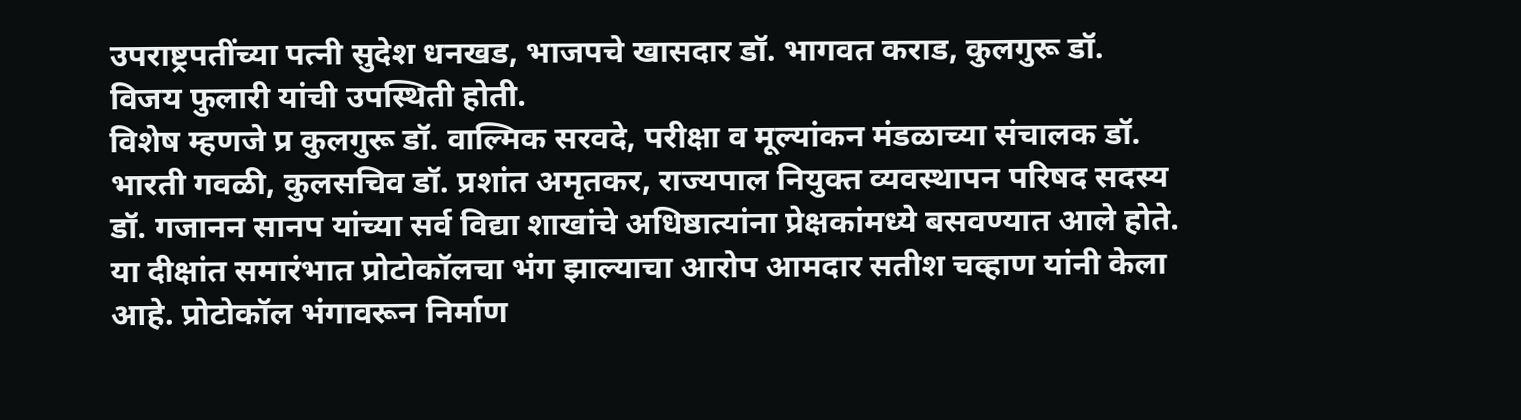उपराष्ट्रपतींच्या पत्नी सुदेश धनखड, भाजपचे खासदार डॉ. भागवत कराड, कुलगुरू डॉ. विजय फुलारी यांची उपस्थिती होती.
विशेष म्हणजे प्र कुलगुरू डॉ. वाल्मिक सरवदे, परीक्षा व मूल्यांकन मंडळाच्या संचालक डॉ. भारती गवळी, कुलसचिव डॉ. प्रशांत अमृतकर, राज्यपाल नियुक्त व्यवस्थापन परिषद सदस्य डॉ. गजानन सानप यांच्या सर्व विद्या शाखांचे अधिष्ठात्यांना प्रेक्षकांमध्ये बसवण्यात आले होते. या दीक्षांत समारंभात प्रोटोकॉलचा भंग झाल्याचा आरोप आमदार सतीश चव्हाण यांनी केला आहे. प्रोटोकॉल भंगावरून निर्माण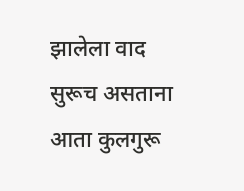झालेला वाद सुरूच असताना आता कुलगुरू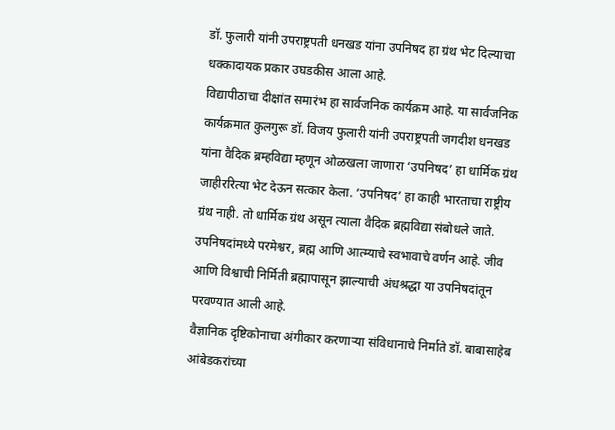डॉ. फुलारी यांनी उपराष्ट्रपती धनखड यांना उपनिषद हा ग्रंथ भेट दिल्याचा धक्कादायक प्रकार उघडकीस आला आहे.
विद्यापीठाचा दीक्षांत समारंभ हा सार्वजनिक कार्यक्रम आहे. या सार्वजनिक कार्यक्रमात कुलगुरू डॉ. विजय फुलारी यांनी उपराष्ट्रपती जगदीश धनखड यांना वैदिक ब्रम्हविद्या म्हणून ओळखला जाणारा ‘उपनिषद’ हा धार्मिक ग्रंथ जाहीररित्या भेट देऊन सत्कार केला. ‘उपनिषद’ हा काही भारताचा राष्ट्रीय ग्रंथ नाही. तो धार्मिक ग्रंथ असून त्याला वैदिक ब्रह्मविद्या संबोधले जाते. उपनिषदांमध्ये परमेश्वर, ब्रह्म आणि आत्म्याचे स्वभावाचे वर्णन आहे. जीव आणि विश्वाची निर्मिती ब्रह्मापासून झाल्याची अंधश्रद्धा या उपनिषदांतून परवण्यात आली आहे.
वैज्ञानिक दृष्टिकोनाचा अंगीकार करणाऱ्या संविधानाचे निर्माते डॉ. बाबासाहेब आंबेडकरांच्या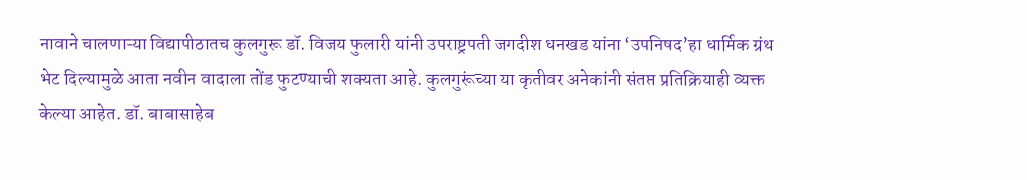नावाने चालणाऱ्या विद्यापीठातच कुलगुरू डॉ. विजय फुलारी यांनी उपराष्ट्रपती जगदीश धनखड यांना ‘उपनिषद’हा धार्मिक ग्रंथ भेट दिल्यामुळे आता नवीन वादाला तोंड फुटण्याची शक्यता आहे. कुलगुरूंच्या या कृतीवर अनेकांनी संतप्त प्रतिक्रियाही व्यक्त केल्या आहेत. डॉ. बाबासाहेब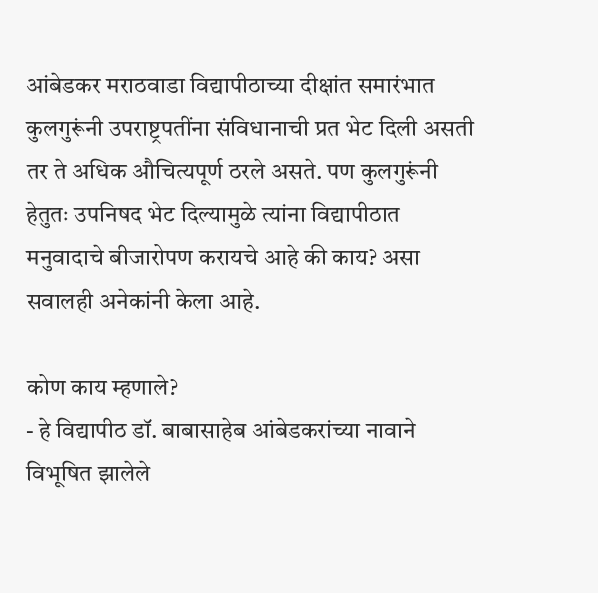आंबेडकर मराठवाडा विद्यापीठाच्या दीक्षांत समारंभात कुलगुरूंनी उपराष्ट्रपतींना संविधानाची प्रत भेट दिली असती तर ते अधिक औचित्यपूर्ण ठरले असते. पण कुलगुरूंनी हेतुतः उपनिषद भेट दिल्यामुळे त्यांना विद्यापीठात मनुवादाचे बीजारोपण करायचे आहे की काय? असा सवालही अनेकांनी केला आहे.

कोण काय म्हणाले?
- हे विद्यापीठ डॉ. बाबासाहेब आंबेडकरांच्या नावाने विभूषित झालेले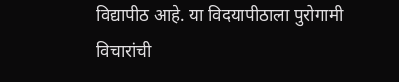विद्यापीठ आहे. या विदयापीठाला पुरोगामी विचारांची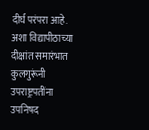दीर्घ परंपरा आहे. अशा विद्यापीठाच्या दीक्षांत समारंभात कुलगुरूंनी उपराष्ट्रपतींना उपनिषद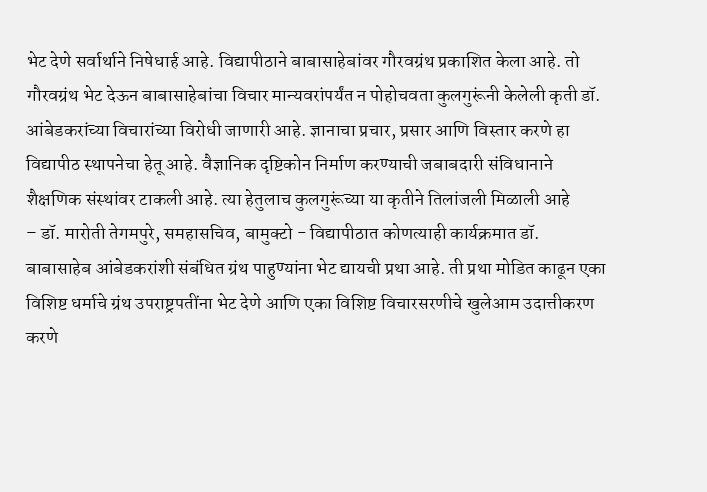भेट देणे सर्वार्थाने निषेधार्ह आहे. विद्यापीठाने बाबासाहेबांवर गौरवग्रंथ प्रकाशित केला आहे. तो गौरवग्रंथ भेट देऊन बाबासाहेबांचा विचार मान्यवरांपर्यंत न पोहोचवता कुलगुरूंनी केलेली कृती डॉ. आंबेडकरांच्या विचारांच्या विरोधी जाणारी आहे. ज्ञानाचा प्रचार, प्रसार आणि विस्तार करणे हा विद्यापीठ स्थापनेचा हेतू आहे. वैज्ञानिक दृष्टिकोन निर्माण करण्याची जबाबदारी संविधानाने शैक्षणिक संस्थांवर टाकली आहे. त्या हेतुलाच कुलगुरूंच्या या कृतीने तिलांजली मिळाली आहे
– डॉ. मारोती तेगमपुरे, समहासचिव, बामुक्टो - विद्यापीठात कोणत्याही कार्यक्रमात डॉ. बाबासाहेब आंबेडकरांशी संबंधित ग्रंथ पाहुण्यांना भेट द्यायची प्रथा आहे. ती प्रथा मोडित काढून एका विशिष्ट धर्माचे ग्रंथ उपराष्ट्रपतींना भेट देणे आणि एका विशिष्ट विचारसरणीचे खुलेआम उदात्तीकरण करणे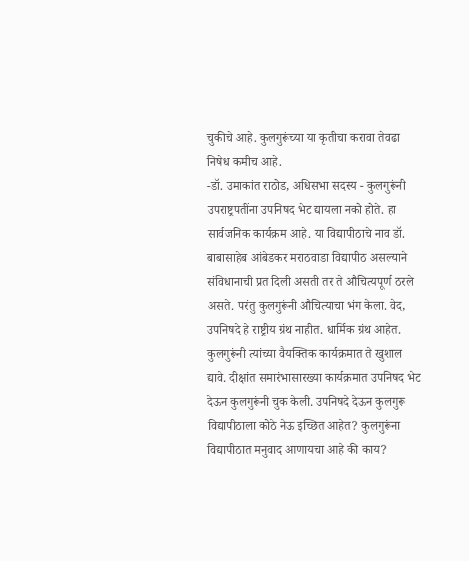चुकीचे आहे. कुलगुरूंच्या या कृतीचा करावा तेवढा निषेध कमीच आहे.
-डॉ. उमाकांत राठोड, अधिसभा सदस्य - कुलगुरूंनी उपराष्ट्रपतींना उपनिषद भेट द्यायला नको होते. हा सार्वजनिक कार्यक्रम आहे. या विद्यापीठाचे नाव डॉ. बाबासाहेब आंबेडकर मराठवाडा विद्यापीठ असल्याने संविधानाची प्रत दिली असती तर ते औचित्यपूर्ण ठरले असते. परंतु कुलगुरूंनी औचित्याचा भंग केला. वेद, उपनिषदे हे राष्ट्रीय ग्रंथ नाहीत. धार्मिक ग्रंथ आहेत. कुलगुरूंनी त्यांच्या वैयक्तिक कार्यक्रमात ते खुशाल द्यावे. दीक्षांत समारंभासारख्या कार्यक्रमात उपनिषद भेट देऊन कुलगुरूंनी चुक केली. उपनिषदे देऊन कुलगुरू विद्यापीठाला कोठे नेऊ इच्छित आहेत? कुलगुरूंना विद्यापीठात मनुवाद आणायचा आहे की काय?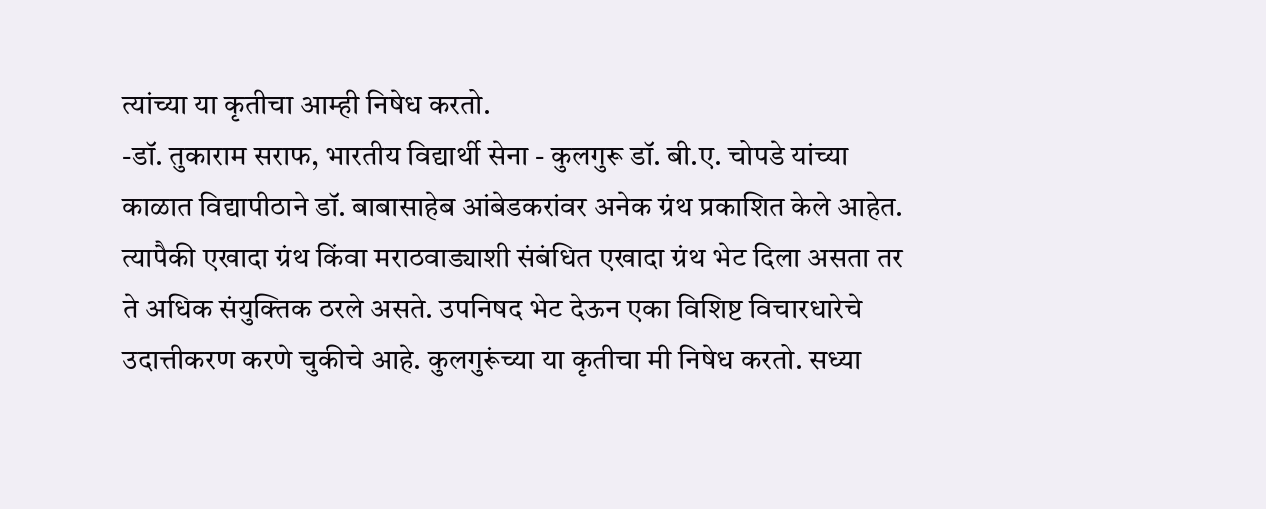त्यांच्या या कृतीचा आम्ही निषेध करतो.
-डॉ. तुकाराम सराफ, भारतीय विद्यार्थी सेना - कुलगुरू डॉ. बी.ए. चोपडे यांच्या काळात विद्यापीठाने डॉ. बाबासाहेब आंबेडकरांवर अनेक ग्रंथ प्रकाशित केले आहेत. त्यापैकी एखादा ग्रंथ किंवा मराठवाड्याशी संबंधित एखादा ग्रंथ भेट दिला असता तर ते अधिक संयुक्तिक ठरले असते. उपनिषद भेट देऊन एका विशिष्ट विचारधारेचे उदात्तीकरण करणे चुकीचे आहे. कुलगुरूंच्या या कृतीचा मी निषेध करतो. सध्या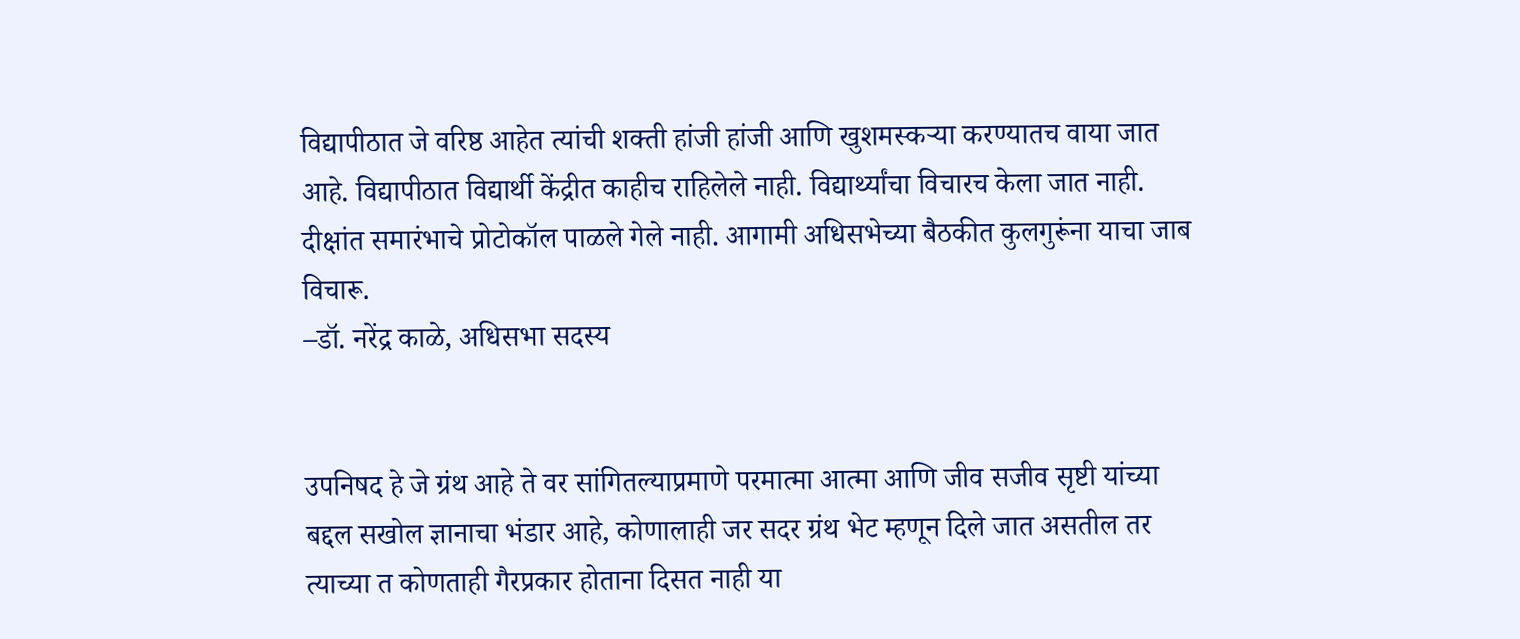विद्यापीठात जे वरिष्ठ आहेत त्यांची शक्ती हांजी हांजी आणि खुशमस्कऱ्या करण्यातच वाया जात आहे. विद्यापीठात विद्यार्थी केंद्रीत काहीच राहिलेले नाही. विद्यार्थ्यांचा विचारच केला जात नाही. दीक्षांत समारंभाचे प्रोटोकॉल पाळले गेले नाही. आगामी अधिसभेच्या बैठकीत कुलगुरूंना याचा जाब विचारू.
–डॉ. नरेंद्र काळे, अधिसभा सदस्य


उपनिषद हे जे ग्रंथ आहे ते वर सांगितल्याप्रमाणे परमात्मा आत्मा आणि जीव सजीव सृष्टी यांच्या बद्दल सखोल ज्ञानाचा भंडार आहे, कोणालाही जर सदर ग्रंथ भेट म्हणून दिले जात असतील तर त्याच्या त कोणताही गैरप्रकार होताना दिसत नाही या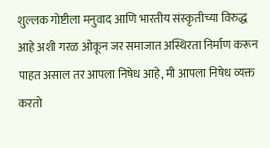शुल्लक गोष्टीला मनुवाद आणि भारतीय संस्कृतीच्या विरुद्ध आहे अशी गरळ ओकून जर समाजात अस्थिरता निर्माण करून पाहत असाल तर आपला निषेध आहे, मी आपला निषेध व्यक्त करतो